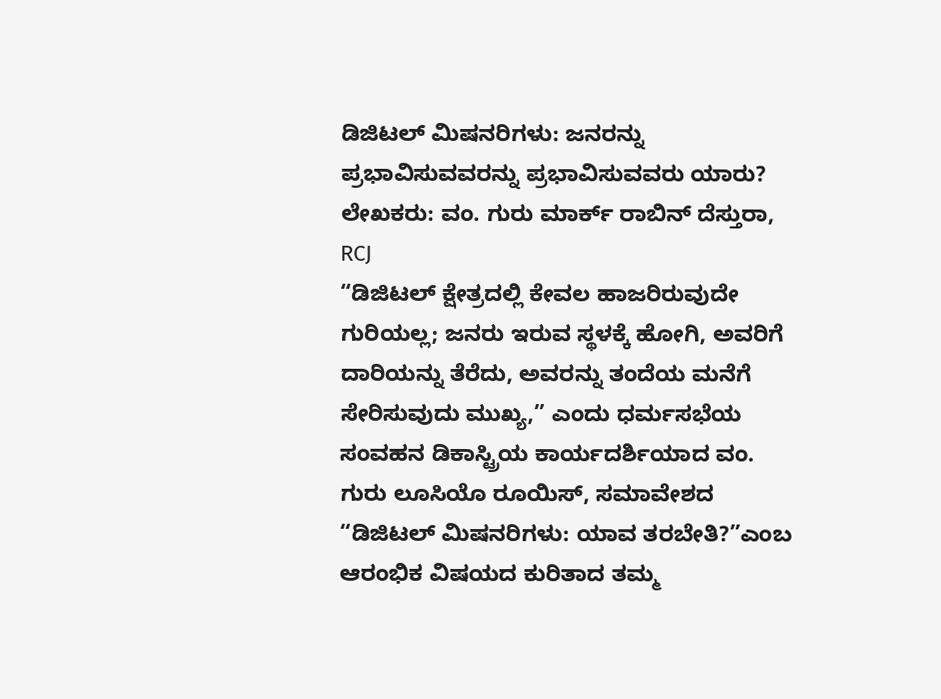ಡಿಜಿಟಲ್ ಮಿಷನರಿಗಳು: ಜನರನ್ನು ಪ್ರಭಾವಿಸುವವರನ್ನು ಪ್ರಭಾವಿಸುವವರು ಯಾರು?
ಲೇಖಕರು: ವಂ. ಗುರು ಮಾರ್ಕ್ ರಾಬಿನ್ ದೆಸ್ತುರಾ, RCJ
“ಡಿಜಿಟಲ್ ಕ್ಷೇತ್ರದಲ್ಲಿ ಕೇವಲ ಹಾಜರಿರುವುದೇ ಗುರಿಯಲ್ಲ; ಜನರು ಇರುವ ಸ್ಥಳಕ್ಕೆ ಹೋಗಿ, ಅವರಿಗೆ ದಾರಿಯನ್ನು ತೆರೆದು, ಅವರನ್ನು ತಂದೆಯ ಮನೆಗೆ ಸೇರಿಸುವುದು ಮುಖ್ಯ,” ಎಂದು ಧರ್ಮಸಭೆಯ ಸಂವಹನ ಡಿಕಾಸ್ಟ್ರಿಯ ಕಾರ್ಯದರ್ಶಿಯಾದ ವಂ. ಗುರು ಲೂಸಿಯೊ ರೂಯಿಸ್, ಸಮಾವೇಶದ “ಡಿಜಿಟಲ್ ಮಿಷನರಿಗಳು: ಯಾವ ತರಬೇತಿ?”ಎಂಬ ಆರಂಭಿಕ ವಿಷಯದ ಕುರಿತಾದ ತಮ್ಮ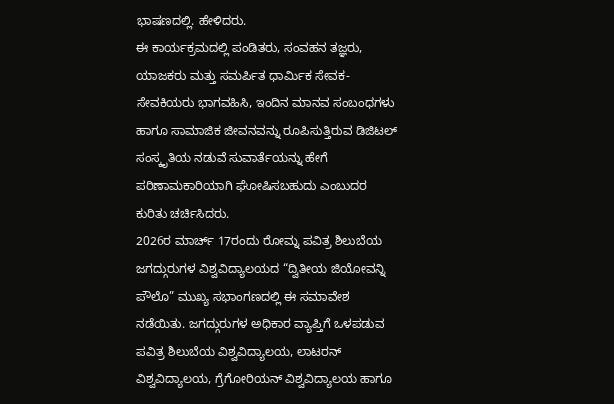ಭಾಷಣದಲ್ಲಿ. ಹೇಳಿದರು.
ಈ ಕಾರ್ಯಕ್ರಮದಲ್ಲಿ ಪಂಡಿತರು, ಸಂವಹನ ತಜ್ಞರು, ಯಾಜಕರು ಮತ್ತು ಸಮರ್ಪಿತ ಧಾರ್ಮಿಕ ಸೇವಕ-ಸೇವಕಿಯರು ಭಾಗವಹಿಸಿ, ಇಂದಿನ ಮಾನವ ಸಂಬಂಧಗಳು ಹಾಗೂ ಸಾಮಾಜಿಕ ಜೀವನವನ್ನು ರೂಪಿಸುತ್ತಿರುವ ಡಿಜಿಟಲ್ ಸಂಸ್ಕೃತಿಯ ನಡುವೆ ಸುವಾರ್ತೆಯನ್ನು ಹೇಗೆ ಪರಿಣಾಮಕಾರಿಯಾಗಿ ಘೋಷಿಸಬಹುದು ಎಂಬುದರ ಕುರಿತು ಚರ್ಚಿಸಿದರು.
2026ರ ಮಾರ್ಚ್ 17ರಂದು ರೋಮ್ನ ಪವಿತ್ರ ಶಿಲುಬೆಯ ಜಗದ್ಗುರುಗಳ ವಿಶ್ವವಿದ್ಯಾಲಯದ “ದ್ವಿತೀಯ ಜಿಯೋವನ್ನಿ ಪೌಲೊ” ಮುಖ್ಯ ಸಭಾಂಗಣದಲ್ಲಿ ಈ ಸಮಾವೇಶ ನಡೆಯಿತು. ಜಗದ್ಗುರುಗಳ ಅಧಿಕಾರ ವ್ಯಾಪ್ತಿಗೆ ಒಳಪಡುವ ಪವಿತ್ರ ಶಿಲುಬೆಯ ವಿಶ್ವವಿದ್ಯಾಲಯ, ಲಾಟರನ್ ವಿಶ್ವವಿದ್ಯಾಲಯ, ಗ್ರೆಗೋರಿಯನ್ ವಿಶ್ವವಿದ್ಯಾಲಯ ಹಾಗೂ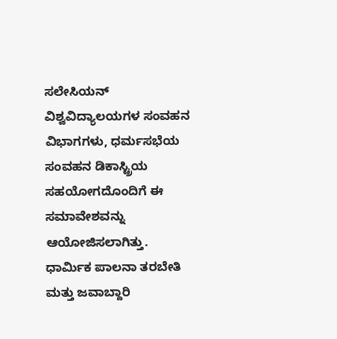ಸಲೇಸಿಯನ್ ವಿಶ್ವವಿದ್ಯಾಲಯಗಳ ಸಂವಹನ ವಿಭಾಗಗಳು, ಧರ್ಮಸಭೆಯ ಸಂವಹನ ಡಿಕಾಸ್ಟ್ರಿಯ ಸಹಯೋಗದೊಂದಿಗೆ ಈ ಸಮಾವೇಶವನ್ನು ಆಯೋಜಿಸಲಾಗಿತ್ತು.
ಧಾರ್ಮಿಕ ಪಾಲನಾ ತರಬೇತಿ ಮತ್ತು ಜವಾಬ್ದಾರಿ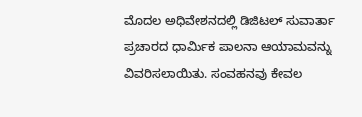ಮೊದಲ ಅಧಿವೇಶನದಲ್ಲಿ ಡಿಜಿಟಲ್ ಸುವಾರ್ತಾ ಪ್ರಚಾರದ ಧಾರ್ಮಿಕ ಪಾಲನಾ ಆಯಾಮವನ್ನು ವಿವರಿಸಲಾಯಿತು. ಸಂವಹನವು ಕೇವಲ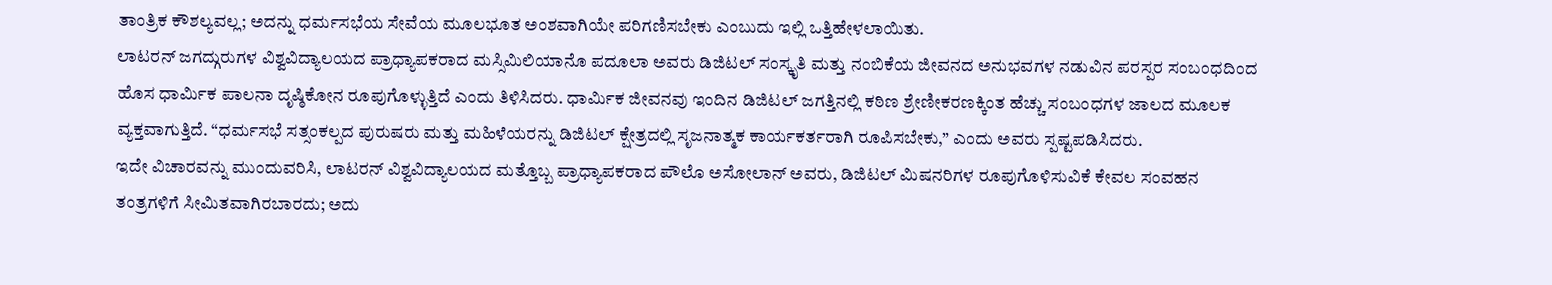ತಾಂತ್ರಿಕ ಕೌಶಲ್ಯವಲ್ಲ; ಅದನ್ನು ಧರ್ಮಸಭೆಯ ಸೇವೆಯ ಮೂಲಭೂತ ಅಂಶವಾಗಿಯೇ ಪರಿಗಣಿಸಬೇಕು ಎಂಬುದು ಇಲ್ಲಿ ಒತ್ತಿಹೇಳಲಾಯಿತು.
ಲಾಟರನ್ ಜಗದ್ಗುರುಗಳ ವಿಶ್ವವಿದ್ಯಾಲಯದ ಪ್ರಾಧ್ಯಾಪಕರಾದ ಮಸ್ಸಿಮಿಲಿಯಾನೊ ಪದೂಲಾ ಅವರು ಡಿಜಿಟಲ್ ಸಂಸ್ಕೃತಿ ಮತ್ತು ನಂಬಿಕೆಯ ಜೀವನದ ಅನುಭವಗಳ ನಡುವಿನ ಪರಸ್ಪರ ಸಂಬಂಧದಿಂದ ಹೊಸ ಧಾರ್ಮಿಕ ಪಾಲನಾ ದೃಷ್ಠಿಕೋನ ರೂಪುಗೊಳ್ಳುತ್ತಿದೆ ಎಂದು ತಿಳಿಸಿದರು. ಧಾರ್ಮಿಕ ಜೀವನವು ಇಂದಿನ ಡಿಜಿಟಲ್ ಜಗತ್ತಿನಲ್ಲಿ ಕಠಿಣ ಶ್ರೇಣೀಕರಣಕ್ಕಿಂತ ಹೆಚ್ಚು ಸಂಬಂಧಗಳ ಜಾಲದ ಮೂಲಕ ವ್ಯಕ್ತವಾಗುತ್ತಿದೆ. “ಧರ್ಮಸಭೆ ಸತ್ಸಂಕಲ್ಪದ ಪುರುಷರು ಮತ್ತು ಮಹಿಳೆಯರನ್ನು ಡಿಜಿಟಲ್ ಕ್ಷೇತ್ರದಲ್ಲಿ ಸೃಜನಾತ್ಮಕ ಕಾರ್ಯಕರ್ತರಾಗಿ ರೂಪಿಸಬೇಕು,” ಎಂದು ಅವರು ಸ್ಪಷ್ಟಪಡಿಸಿದರು.
ಇದೇ ವಿಚಾರವನ್ನು ಮುಂದುವರಿಸಿ, ಲಾಟರನ್ ವಿಶ್ವವಿದ್ಯಾಲಯದ ಮತ್ತೊಬ್ಬ ಪ್ರಾಧ್ಯಾಪಕರಾದ ಪೌಲೊ ಅಸೋಲಾನ್ ಅವರು, ಡಿಜಿಟಲ್ ಮಿಷನರಿಗಳ ರೂಪುಗೊಳಿಸುವಿಕೆ ಕೇವಲ ಸಂವಹನ ತಂತ್ರಗಳಿಗೆ ಸೀಮಿತವಾಗಿರಬಾರದು; ಅದು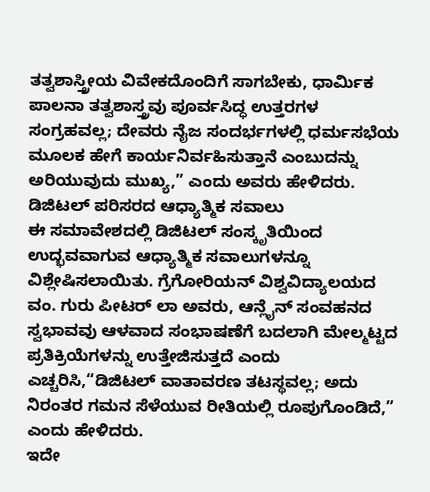ತತ್ವಶಾಸ್ತ್ರೀಯ ವಿವೇಕದೊಂದಿಗೆ ಸಾಗಬೇಕು, ಧಾರ್ಮಿಕ ಪಾಲನಾ ತತ್ವಶಾಸ್ತ್ರವು ಪೂರ್ವಸಿದ್ಧ ಉತ್ತರಗಳ ಸಂಗ್ರಹವಲ್ಲ; ದೇವರು ನೈಜ ಸಂದರ್ಭಗಳಲ್ಲಿ ಧರ್ಮಸಭೆಯ ಮೂಲಕ ಹೇಗೆ ಕಾರ್ಯನಿರ್ವಹಿಸುತ್ತಾನೆ ಎಂಬುದನ್ನು ಅರಿಯುವುದು ಮುಖ್ಯ,” ಎಂದು ಅವರು ಹೇಳಿದರು.
ಡಿಜಿಟಲ್ ಪರಿಸರದ ಆಧ್ಯಾತ್ಮಿಕ ಸವಾಲು
ಈ ಸಮಾವೇಶದಲ್ಲಿ ಡಿಜಿಟಲ್ ಸಂಸ್ಕೃತಿಯಿಂದ ಉದ್ಭವವಾಗುವ ಆಧ್ಯಾತ್ಮಿಕ ಸವಾಲುಗಳನ್ನೂ ವಿಶ್ಲೇಷಿಸಲಾಯಿತು. ಗ್ರೆಗೋರಿಯನ್ ವಿಶ್ವವಿದ್ಯಾಲಯದ ವಂ. ಗುರು ಪೀಟರ್ ಲಾ ಅವರು, ಆನ್ಲೈನ್ ಸಂವಹನದ ಸ್ವಭಾವವು ಆಳವಾದ ಸಂಭಾಷಣೆಗೆ ಬದಲಾಗಿ ಮೇಲ್ಮಟ್ಟದ ಪ್ರತಿಕ್ರಿಯೆಗಳನ್ನು ಉತ್ತೇಜಿಸುತ್ತದೆ ಎಂದು ಎಚ್ಚರಿಸಿ,“ಡಿಜಿಟಲ್ ವಾತಾವರಣ ತಟಸ್ಥವಲ್ಲ; ಅದು ನಿರಂತರ ಗಮನ ಸೆಳೆಯುವ ರೀತಿಯಲ್ಲಿ ರೂಪುಗೊಂಡಿದೆ,” ಎಂದು ಹೇಳಿದರು.
ಇದೇ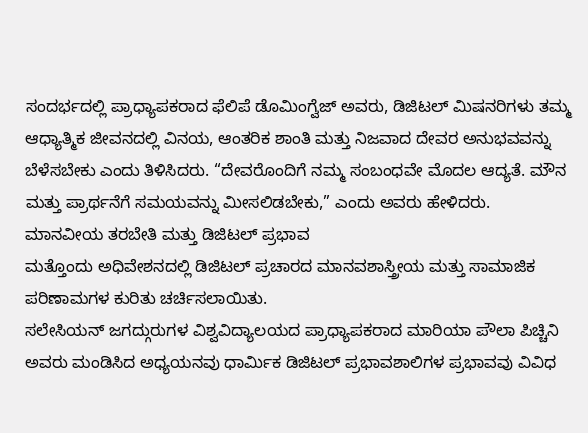ಸಂದರ್ಭದಲ್ಲಿ ಪ್ರಾಧ್ಯಾಪಕರಾದ ಫೆಲಿಪೆ ಡೊಮಿಂಗ್ವೆಜ್ ಅವರು, ಡಿಜಿಟಲ್ ಮಿಷನರಿಗಳು ತಮ್ಮ ಆಧ್ಯಾತ್ಮಿಕ ಜೀವನದಲ್ಲಿ ವಿನಯ, ಆಂತರಿಕ ಶಾಂತಿ ಮತ್ತು ನಿಜವಾದ ದೇವರ ಅನುಭವವನ್ನು ಬೆಳೆಸಬೇಕು ಎಂದು ತಿಳಿಸಿದರು. “ದೇವರೊಂದಿಗೆ ನಮ್ಮ ಸಂಬಂಧವೇ ಮೊದಲ ಆದ್ಯತೆ. ಮೌನ ಮತ್ತು ಪ್ರಾರ್ಥನೆಗೆ ಸಮಯವನ್ನು ಮೀಸಲಿಡಬೇಕು,” ಎಂದು ಅವರು ಹೇಳಿದರು.
ಮಾನವೀಯ ತರಬೇತಿ ಮತ್ತು ಡಿಜಿಟಲ್ ಪ್ರಭಾವ
ಮತ್ತೊಂದು ಅಧಿವೇಶನದಲ್ಲಿ ಡಿಜಿಟಲ್ ಪ್ರಚಾರದ ಮಾನವಶಾಸ್ತ್ರೀಯ ಮತ್ತು ಸಾಮಾಜಿಕ ಪರಿಣಾಮಗಳ ಕುರಿತು ಚರ್ಚಿಸಲಾಯಿತು.
ಸಲೇಸಿಯನ್ ಜಗದ್ಗುರುಗಳ ವಿಶ್ವವಿದ್ಯಾಲಯದ ಪ್ರಾಧ್ಯಾಪಕರಾದ ಮಾರಿಯಾ ಪೌಲಾ ಪಿಚ್ಚಿನಿ ಅವರು ಮಂಡಿಸಿದ ಅಧ್ಯಯನವು ಧಾರ್ಮಿಕ ಡಿಜಿಟಲ್ ಪ್ರಭಾವಶಾಲಿಗಳ ಪ್ರಭಾವವು ವಿವಿಧ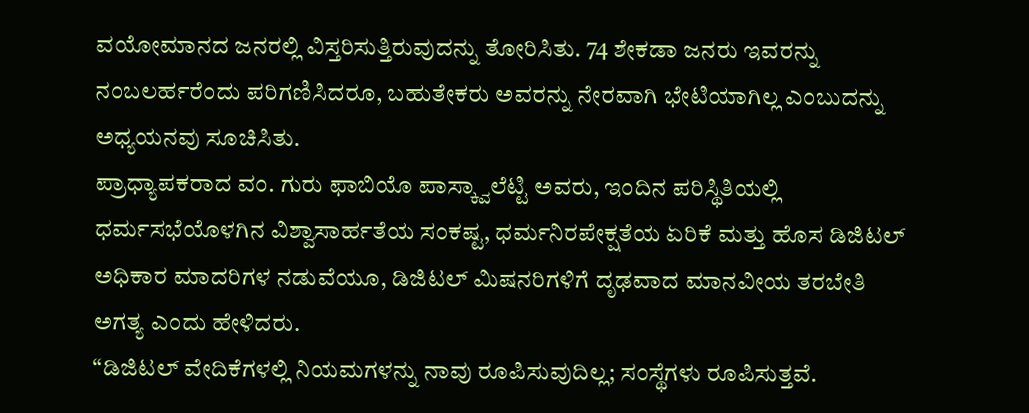ವಯೋಮಾನದ ಜನರಲ್ಲಿ ವಿಸ್ತರಿಸುತ್ತಿರುವುದನ್ನು ತೋರಿಸಿತು. 74 ಶೇಕಡಾ ಜನರು ಇವರನ್ನು ನಂಬಲರ್ಹರೆಂದು ಪರಿಗಣಿಸಿದರೂ, ಬಹುತೇಕರು ಅವರನ್ನು ನೇರವಾಗಿ ಭೇಟಿಯಾಗಿಲ್ಲ ಎಂಬುದನ್ನು ಅಧ್ಯಯನವು ಸೂಚಿಸಿತು.
ಪ್ರಾಧ್ಯಾಪಕರಾದ ವಂ. ಗುರು ಫಾಬಿಯೊ ಪಾಸ್ಕ್ವಾಲೆಟ್ಟಿ ಅವರು, ಇಂದಿನ ಪರಿಸ್ಥಿತಿಯಲ್ಲಿ ಧರ್ಮಸಭೆಯೊಳಗಿನ ವಿಶ್ವಾಸಾರ್ಹತೆಯ ಸಂಕಷ್ಟ, ಧರ್ಮನಿರಪೇಕ್ಷತೆಯ ಏರಿಕೆ ಮತ್ತು ಹೊಸ ಡಿಜಿಟಲ್ ಅಧಿಕಾರ ಮಾದರಿಗಳ ನಡುವೆಯೂ, ಡಿಜಿಟಲ್ ಮಿಷನರಿಗಳಿಗೆ ದೃಢವಾದ ಮಾನವೀಯ ತರಬೇತಿ ಅಗತ್ಯ ಎಂದು ಹೇಳಿದರು.
“ಡಿಜಿಟಲ್ ವೇದಿಕೆಗಳಲ್ಲಿ ನಿಯಮಗಳನ್ನು ನಾವು ರೂಪಿಸುವುದಿಲ್ಲ; ಸಂಸ್ಥೆಗಳು ರೂಪಿಸುತ್ತವೆ.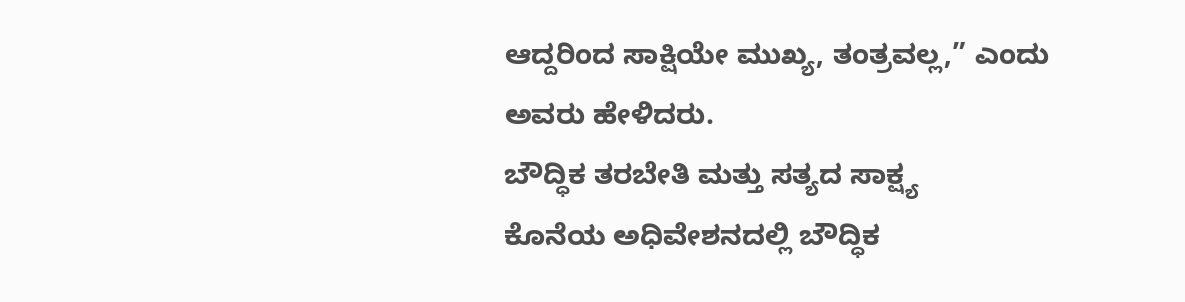ಆದ್ದರಿಂದ ಸಾಕ್ಷಿಯೇ ಮುಖ್ಯ, ತಂತ್ರವಲ್ಲ,” ಎಂದು ಅವರು ಹೇಳಿದರು.
ಬೌದ್ಧಿಕ ತರಬೇತಿ ಮತ್ತು ಸತ್ಯದ ಸಾಕ್ಷ್ಯ
ಕೊನೆಯ ಅಧಿವೇಶನದಲ್ಲಿ ಬೌದ್ಧಿಕ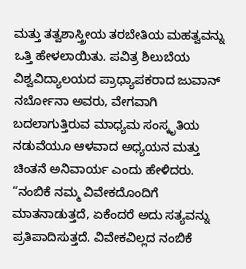ಮತ್ತು ತತ್ವಶಾಸ್ತ್ರೀಯ ತರಬೇತಿಯ ಮಹತ್ವವನ್ನು ಒತ್ತಿ ಹೇಳಲಾಯಿತು. ಪವಿತ್ರ ಶಿಲುಬೆಯ ವಿಶ್ವವಿದ್ಯಾಲಯದ ಪ್ರಾಧ್ಯಾಪಕರಾದ ಜುವಾನ್ ನರ್ಬೋನಾ ಅವರು, ವೇಗವಾಗಿ ಬದಲಾಗುತ್ತಿರುವ ಮಾಧ್ಯಮ ಸಂಸ್ಕೃತಿಯ ನಡುವೆಯೂ ಆಳವಾದ ಅಧ್ಯಯನ ಮತ್ತು ಚಿಂತನೆ ಅನಿವಾರ್ಯ ಎಂದು ಹೇಳಿದರು.
“ನಂಬಿಕೆ ನಮ್ಮ ವಿವೇಕದೊಂದಿಗೆ ಮಾತನಾಡುತ್ತದೆ, ಏಕೆಂದರೆ ಅದು ಸತ್ಯವನ್ನು ಪ್ರತಿಪಾದಿಸುತ್ತದೆ. ವಿವೇಕವಿಲ್ಲದ ನಂಬಿಕೆ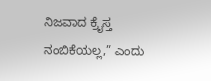ನಿಜವಾದ ಕ್ರೈಸ್ತ ನಂಬಿಕೆಯಲ್ಲ,” ಎಂದು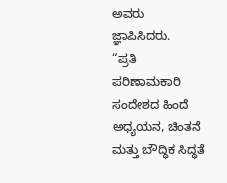ಅವರು ಜ್ಞಾಪಿಸಿದರು.
“ಪ್ರತಿ ಪರಿಣಾಮಕಾರಿ ಸಂದೇಶದ ಹಿಂದೆ ಅಧ್ಯಯನ, ಚಿಂತನೆ ಮತ್ತು ಬೌದ್ಧಿಕ ಸಿದ್ಧತೆ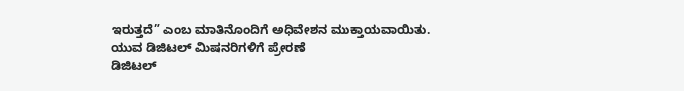ಇರುತ್ತದೆ” ಎಂಬ ಮಾತಿನೊಂದಿಗೆ ಅಧಿವೇಶನ ಮುಕ್ತಾಯವಾಯಿತು.
ಯುವ ಡಿಜಿಟಲ್ ಮಿಷನರಿಗಳಿಗೆ ಪ್ರೇರಣೆ
ಡಿಜಿಟಲ್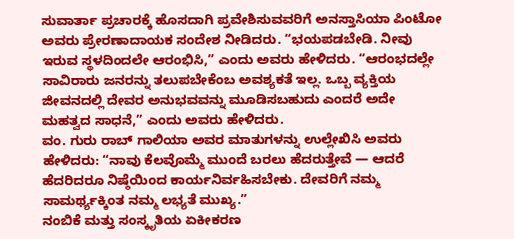ಸುವಾರ್ತಾ ಪ್ರಚಾರಕ್ಕೆ ಹೊಸದಾಗಿ ಪ್ರವೇಶಿಸುವವರಿಗೆ ಅನಸ್ತಾಸಿಯಾ ಪಿಂಟೋ ಅವರು ಪ್ರೇರಣಾದಾಯಕ ಸಂದೇಶ ನೀಡಿದರು. “ಭಯಪಡಬೇಡಿ. ನೀವು ಇರುವ ಸ್ಥಳದಿಂದಲೇ ಆರಂಭಿಸಿ,” ಎಂದು ಅವರು ಹೇಳಿದರು. “ಆರಂಭದಲ್ಲೇ ಸಾವಿರಾರು ಜನರನ್ನು ತಲುಪಬೇಕೆಂಬ ಅವಶ್ಯಕತೆ ಇಲ್ಲ. ಒಬ್ಬ ವ್ಯಕ್ತಿಯ ಜೀವನದಲ್ಲಿ ದೇವರ ಅನುಭವವನ್ನು ಮೂಡಿಸಬಹುದು ಎಂದರೆ ಅದೇ ಮಹತ್ವದ ಸಾಧನೆ,” ಎಂದು ಅವರು ಹೇಳಿದರು.
ವಂ. ಗುರು ರಾಬ್ ಗಾಲಿಯಾ ಅವರ ಮಾತುಗಳನ್ನು ಉಲ್ಲೇಖಿಸಿ ಅವರು ಹೇಳಿದರು: “ನಾವು ಕೆಲವೊಮ್ಮೆ ಮುಂದೆ ಬರಲು ಹೆದರುತ್ತೇವೆ — ಆದರೆ ಹೆದರಿದರೂ ನಿಷ್ಠೆಯಿಂದ ಕಾರ್ಯನಿರ್ವಹಿಸಬೇಕು. ದೇವರಿಗೆ ನಮ್ಮ ಸಾಮರ್ಥ್ಯಕ್ಕಿಂತ ನಮ್ಮ ಲಭ್ಯತೆ ಮುಖ್ಯ.”
ನಂಬಿಕೆ ಮತ್ತು ಸಂಸ್ಕೃತಿಯ ಏಕೀಕರಣ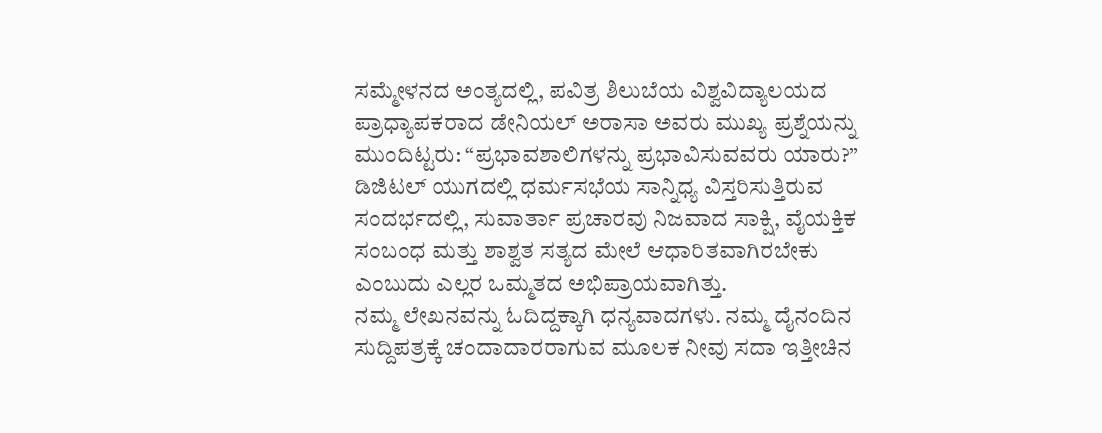ಸಮ್ಮೇಳನದ ಅಂತ್ಯದಲ್ಲಿ, ಪವಿತ್ರ ಶಿಲುಬೆಯ ವಿಶ್ವವಿದ್ಯಾಲಯದ ಪ್ರಾಧ್ಯಾಪಕರಾದ ಡೇನಿಯಲ್ ಅರಾಸಾ ಅವರು ಮುಖ್ಯ ಪ್ರಶ್ನೆಯನ್ನು ಮುಂದಿಟ್ಟರು: “ಪ್ರಭಾವಶಾಲಿಗಳನ್ನು ಪ್ರಭಾವಿಸುವವರು ಯಾರು?”
ಡಿಜಿಟಲ್ ಯುಗದಲ್ಲಿ ಧರ್ಮಸಭೆಯ ಸಾನ್ನಿಧ್ಯ ವಿಸ್ತರಿಸುತ್ತಿರುವ ಸಂದರ್ಭದಲ್ಲಿ, ಸುವಾರ್ತಾ ಪ್ರಚಾರವು ನಿಜವಾದ ಸಾಕ್ಷಿ, ವೈಯಕ್ತಿಕ ಸಂಬಂಧ ಮತ್ತು ಶಾಶ್ವತ ಸತ್ಯದ ಮೇಲೆ ಆಧಾರಿತವಾಗಿರಬೇಕು ಎಂಬುದು ಎಲ್ಲರ ಒಮ್ಮತದ ಅಭಿಪ್ರಾಯವಾಗಿತ್ತು.
ನಮ್ಮ ಲೇಖನವನ್ನು ಓದಿದ್ದಕ್ಕಾಗಿ ಧನ್ಯವಾದಗಳು. ನಮ್ಮ ದೈನಂದಿನ ಸುದ್ದಿಪತ್ರಕ್ಕೆ ಚಂದಾದಾರರಾಗುವ ಮೂಲಕ ನೀವು ಸದಾ ಇತ್ತೀಚಿನ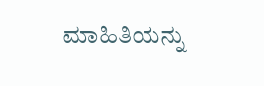ಮಾಹಿತಿಯನ್ನು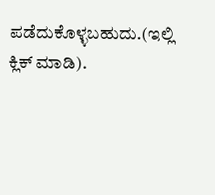ಪಡೆದುಕೊಳ್ಳಬಹುದು.(ಇಲ್ಲಿ ಕ್ಲಿಕ್ ಮಾಡಿ).